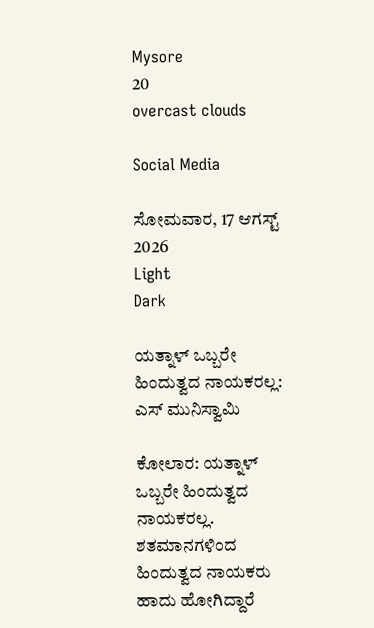Mysore
20
overcast clouds

Social Media

ಸೋಮವಾರ, 17 ಆಗಸ್ಟ್ 2026
Light
Dark

ಯತ್ನಾಳ್‌ ಒಬ್ಬರೇ ಹಿಂದುತ್ವದ ನಾಯಕರಲ್ಲ: ಎಸ್‌ ಮುನಿಸ್ವಾಮಿ

ಕೋಲಾರ: ಯತ್ನಾಳ್‌ ಒಬ್ಬರೇ ಹಿಂದುತ್ವದ ನಾಯಕರಲ್ಲ. ಶತಮಾನಗಳಿಂದ ಹಿಂದುತ್ವದ ನಾಯಕರು ಹಾದು ಹೋಗಿದ್ದಾರೆ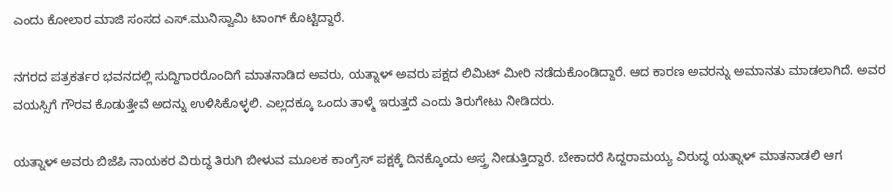ಎಂದು ಕೋಲಾರ ಮಾಜಿ ಸಂಸದ ಎಸ್‌.ಮುನಿಸ್ವಾಮಿ ಟಾಂಗ್‌ ಕೊಟ್ಟಿದ್ದಾರೆ.

ನಗರದ ಪತ್ರಕರ್ತರ ಭವನದಲ್ಲಿ ಸುದ್ದಿಗಾರರೊಂದಿಗೆ ಮಾತನಾಡಿದ ಅವರು, ಯತ್ನಾಳ್‌ ಅವರು ಪಕ್ಷದ ಲಿಮಿಟ್‌ ಮೀರಿ ನಡೆದುಕೊಂಡಿದ್ದಾರೆ. ಆದ ಕಾರಣ ಅವರನ್ನು ಅಮಾನತು ಮಾಡಲಾಗಿದೆ. ಅವರ ವಯಸ್ಸಿಗೆ ಗೌರವ ಕೊಡುತ್ತೇವೆ ಅದನ್ನು ಉಳಿಸಿಕೊಳ್ಳಲಿ. ಎಲ್ಲದಕ್ಕೂ ಒಂದು ತಾಳ್ಮೆ ಇರುತ್ತದೆ ಎಂದು ತಿರುಗೇಟು ನೀಡಿದರು.

ಯತ್ನಾಳ್‌ ಅವರು ಬಿಜೆಪಿ ನಾಯಕರ ವಿರುದ್ಧ ತಿರುಗಿ ಬೀಳುವ ಮೂಲಕ ಕಾಂಗ್ರೆಸ್‌ ಪಕ್ಷಕ್ಕೆ ದಿನಕ್ಕೊಂದು ಅಸ್ತ್ರ ನೀಡುತ್ತಿದ್ದಾರೆ. ಬೇಕಾದರೆ ಸಿದ್ದರಾಮಯ್ಯ ವಿರುದ್ಧ ಯತ್ನಾಳ್‌ ಮಾತನಾಡಲಿ ಆಗ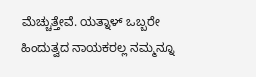ಮೆಚ್ಚುತ್ತೇವೆ. ಯತ್ನಾಳ್‌ ಒಬ್ಬರೇ ಹಿಂದುತ್ವದ ನಾಯಕರಲ್ಲ ನಮ್ಮನ್ನೂ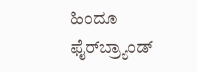ಹಿಂದೂ ಫೈರ್‌ಬ್ರ್ಯಾಂಡ್‌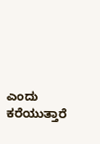ಎಂದು ಕರೆಯುತ್ತಾರೆ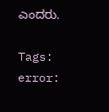ಎಂದರು.

Tags:
error: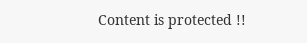Content is protected !!